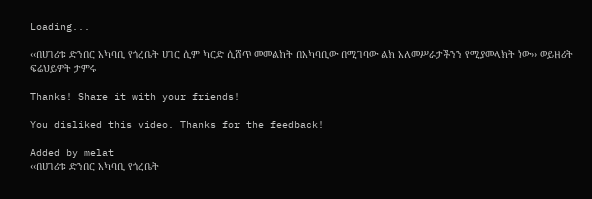Loading...

‹‹በሀገሪቱ ድንበር አካባቢ የጎረቤት ሀገር ሲም ካርድ ሲሸጥ መመልከት በአካባቢው በሚገባው ልክ አለመሥራታችንን የሚያመላክት ነው›› ወይዘሪት ፍሬህይዎት ታምሩ

Thanks! Share it with your friends!

You disliked this video. Thanks for the feedback!

Added by melat
‹‹በሀገሪቱ ድንበር አካባቢ የጎረቤት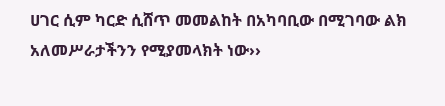ሀገር ሲም ካርድ ሲሸጥ መመልከት በአካባቢው በሚገባው ልክ አለመሥራታችንን የሚያመላክት ነው››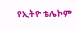የኢትዮ ቴሌኮም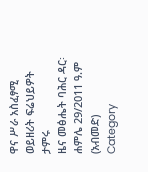ዋና ሥራ አስፈፃሚ ወይዘሪት ፍሬህይዎት ታምሩ
ዜና መፅሔት ባሕር ዳር፡ ሐምሌ 29/2011 ዓ.ም (አብመድ)
Category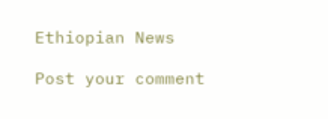Ethiopian News

Post your comment